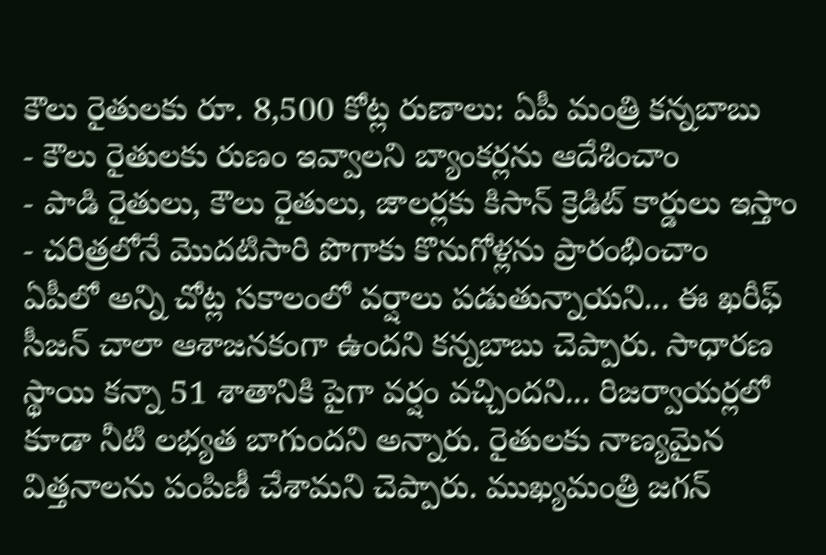కౌలు రైతులకు రూ. 8,500 కోట్ల రుణాలు: ఏపీ మంత్రి కన్నబాబు
- కౌలు రైతులకు రుణం ఇవ్వాలని బ్యాంకర్లను ఆదేశించాం
- పాడి రైతులు, కౌలు రైతులు, జాలర్లకు కిసాన్ క్రెడిట్ కార్డులు ఇస్తాం
- చరిత్రలోనే మొదటిసారి పొగాకు కొనుగోళ్లను ప్రారంభించాం
ఏపీలో అన్ని చోట్ల సకాలంలో వర్షాలు పడుతున్నాయని... ఈ ఖరీఫ్ సీజన్ చాలా ఆశాజనకంగా ఉందని కన్నబాబు చెప్పారు. సాధారణ స్థాయి కన్నా 51 శాతానికి పైగా వర్షం వచ్చిందని... రిజర్వాయర్లలో కూడా నీటి లభ్యత బాగుందని అన్నారు. రైతులకు నాణ్యమైన విత్తనాలను పంపిణీ చేశామని చెప్పారు. ముఖ్యమంత్రి జగన్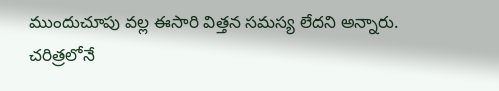ముందుచూపు వల్ల ఈసారి విత్తన సమస్య లేదని అన్నారు. చరిత్రలోనే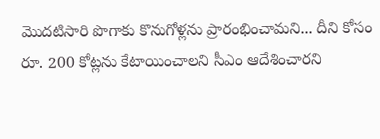మొదటిసారి పొగాకు కొనుగోళ్లను ప్రారంభించామని... దీని కోసం రూ. 200 కోట్లను కేటాయించాలని సీఎం ఆదేశించారని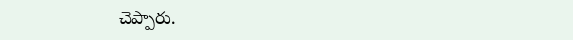చెప్పారు.